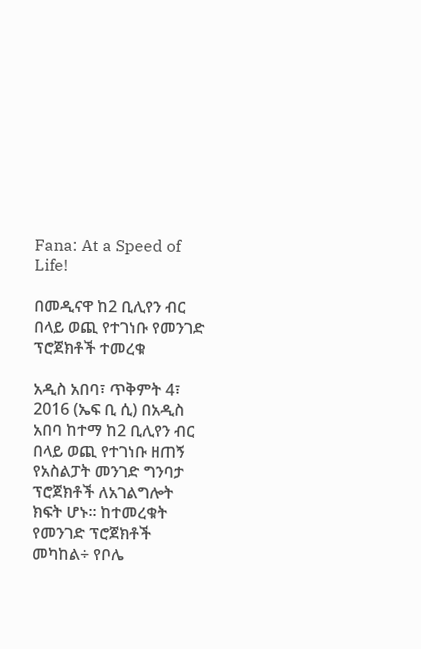Fana: At a Speed of Life!

በመዲናዋ ከ2 ቢሊየን ብር በላይ ወጪ የተገነቡ የመንገድ ፕሮጀክቶች ተመረቁ

አዲስ አበባ፣ ጥቅምት 4፣ 2016 (ኤፍ ቢ ሲ) በአዲስ አበባ ከተማ ከ2 ቢሊየን ብር በላይ ወጪ የተገነቡ ዘጠኝ የአስልፓት መንገድ ግንባታ ፕሮጀክቶች ለአገልግሎት ክፍት ሆኑ፡፡ ከተመረቁት የመንገድ ፕሮጀክቶች መካከል÷ የቦሌ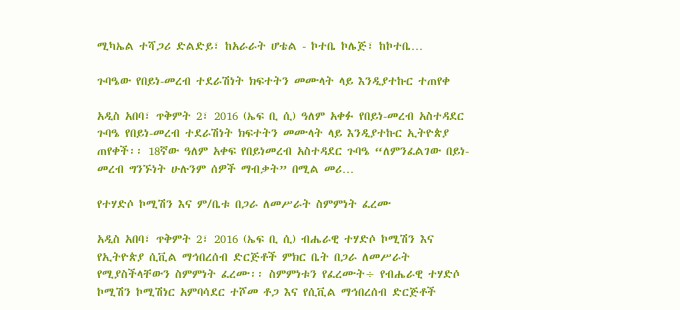ሚካኤል ተሻጋሪ ድልድይ፣ ከአራራት ሆቴል - ኮተቤ ኮሌጅ፣ ከኮተቤ…

ጉባዔው የበይነ-መረብ ተደራሽነት ክፍተትን መሙላት ላይ እንዲያተኩር ተጠየቀ

አዲስ አበባ፣ ጥቅምት 2፣ 2016 (ኤፍ ቢ ሲ) ዓለም አቀፉ የበይነ-መረብ አስተዳደር ጉባዔ የበይነ-መረብ ተደራሽነት ክፍተትን መሙላት ላይ እንዲያተኩር ኢትዮጵያ ጠየቀች፡፡ 18ኛው ዓለም አቀፍ የበይነመረብ አስተዳደር ጉባዔ “ለምንፈልገው በይነ-መረብ ግንኙነት ሁሉንም ሰዎች ማብቃት” በሚል መሪ…

የተሃድሶ ኮሚሽን እና ም/ቤቱ በጋራ ለመሥራት ስምምነት ፈረሙ

አዲስ አበባ፣ ጥቅምት 2፣ 2016 (ኤፍ ቢ ሲ) ብሔራዊ ተሃድሶ ኮሚሽን እና የኢትዮጵያ ሲቪል ማኅበረሰብ ድርጅቶች ምክር ቤት በጋራ ለመሥራት የሚያስችላቸውን ስምምነት ፈረሙ፡፡ ስምምነቱን የፈረሙት÷ የብሔራዊ ተሃድሶ ኮሚሽን ኮሚሽነር አምባሳደር ተሾመ ቶጋ እና የሲቪል ማኅበረሰብ ድርጅቶች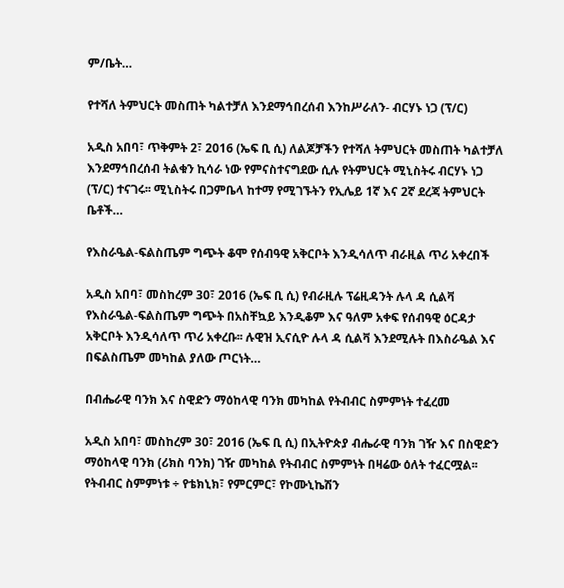ም/ቤት…

የተሻለ ትምህርት መስጠት ካልተቻለ እንደማኅበረሰብ እንከሥራለን- ብርሃኑ ነጋ (ፕ/ር)

አዲስ አበባ፣ ጥቅምት 2፣ 2016 (ኤፍ ቢ ሲ) ለልጆቻችን የተሻለ ትምህርት መስጠት ካልተቻለ እንደማኅበረሰብ ትልቁን ኪሳራ ነው የምናስተናግደው ሲሉ የትምህርት ሚኒስትሩ ብርሃኑ ነጋ (ፕ/ር) ተናገሩ፡፡ ሚኒስትሩ በጋምቤላ ከተማ የሚገኙትን የኢሌይ 1ኛ እና 2ኛ ደረጃ ትምህርት ቤቶች…

የእስራዔል-ፍልስጤም ግጭት ቆሞ የሰብዓዊ አቅርቦት እንዲሳለጥ ብራዚል ጥሪ አቀረበች

አዲስ አበባ፣ መስከረም 30፣ 2016 (ኤፍ ቢ ሲ) የብራዚሉ ፕሬዚዳንት ሉላ ዳ ሲልቫ የእስራዔል-ፍልስጤም ግጭት በአስቸኳይ እንዲቆም እና ዓለም አቀፍ የሰብዓዊ ዕርዳታ አቅርቦት እንዲሳለጥ ጥሪ አቀረቡ፡፡ ሉዊዝ ኢናሲዮ ሉላ ዳ ሲልቫ እንደሚሉት በእስራዔል እና በፍልስጤም መካከል ያለው ጦርነት…

በብሔራዊ ባንክ እና ስዊድን ማዕከላዊ ባንክ መካከል የትብብር ስምምነት ተፈረመ

አዲስ አበባ፣ መስከረም 30፣ 2016 (ኤፍ ቢ ሲ) በኢትዮጵያ ብሔራዊ ባንክ ገዥ እና በስዊድን ማዕከላዊ ባንክ (ሪክስ ባንክ) ገዥ መካከል የትብብር ስምምነት በዛሬው ዕለት ተፈርሟል፡፡ የትብብር ስምምነቱ ÷ የቴክኒክ፣ የምርምር፣ የኮሙኒኬሽን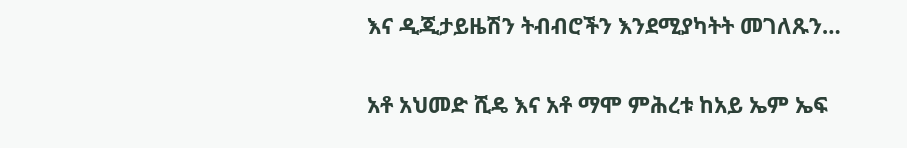እና ዲጂታይዜሽን ትብብሮችን እንደሚያካትት መገለጹን…

አቶ አህመድ ሺዴ እና አቶ ማሞ ምሕረቱ ከአይ ኤም ኤፍ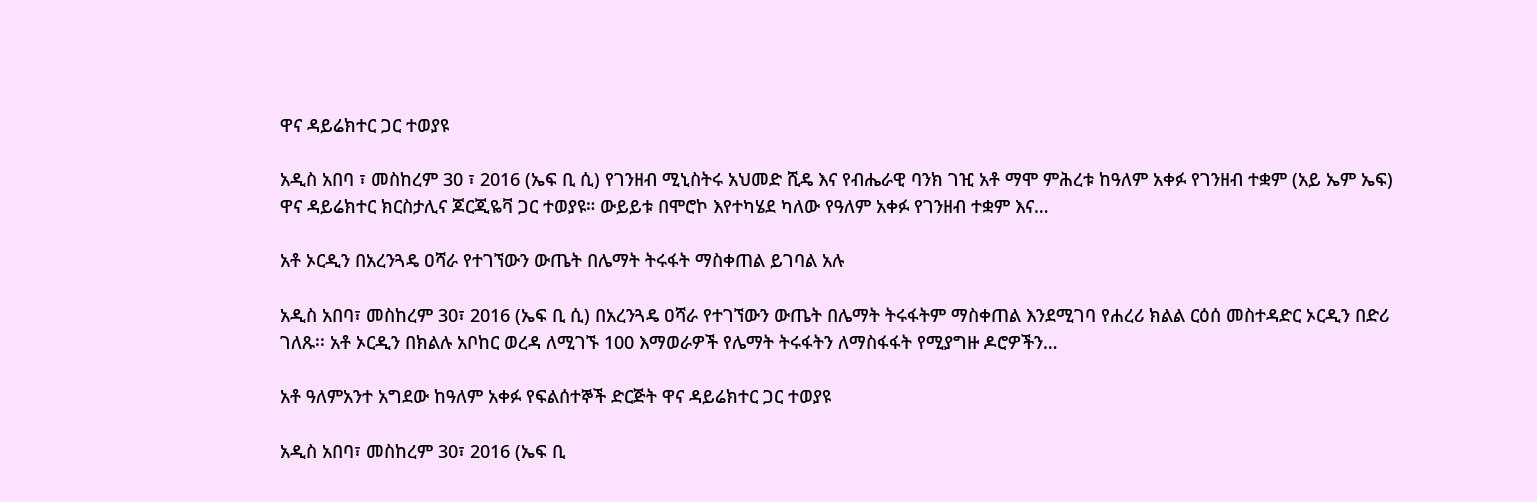ዋና ዳይሬክተር ጋር ተወያዩ

አዲስ አበባ ፣ መስከረም 30 ፣ 2016 (ኤፍ ቢ ሲ) የገንዘብ ሚኒስትሩ አህመድ ሺዴ እና የብሔራዊ ባንክ ገዢ አቶ ማሞ ምሕረቱ ከዓለም አቀፉ የገንዘብ ተቋም (አይ ኤም ኤፍ) ዋና ዳይሬክተር ክርስታሊና ጆርጂዬቫ ጋር ተወያዩ። ውይይቱ በሞሮኮ እየተካሄደ ካለው የዓለም አቀፉ የገንዘብ ተቋም እና…

አቶ ኦርዲን በአረንጓዴ ዐሻራ የተገኘውን ውጤት በሌማት ትሩፋት ማስቀጠል ይገባል አሉ

አዲስ አበባ፣ መስከረም 30፣ 2016 (ኤፍ ቢ ሲ) በአረንጓዴ ዐሻራ የተገኘውን ውጤት በሌማት ትሩፋትም ማስቀጠል እንደሚገባ የሐረሪ ክልል ርዕሰ መስተዳድር ኦርዲን በድሪ ገለጹ፡፡ አቶ ኦርዲን በክልሉ አቦከር ወረዳ ለሚገኙ 100 እማወራዎች የሌማት ትሩፋትን ለማስፋፋት የሚያግዙ ዶሮዎችን…

አቶ ዓለምአንተ አግደው ከዓለም አቀፉ የፍልሰተኞች ድርጅት ዋና ዳይሬክተር ጋር ተወያዩ

አዲስ አበባ፣ መስከረም 30፣ 2016 (ኤፍ ቢ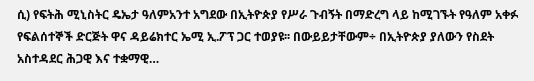ሲ) የፍትሕ ሚኒስትር ዴኤታ ዓለምአንተ አግደው በኢትዮጵያ የሥራ ጉብኝት በማድረግ ላይ ከሚገኙት የዓለም አቀፉ የፍልሰተኞች ድርጅት ዋና ዳይሬክተር ኤሚ ኢ.ፖፕ ጋር ተወያዩ፡፡ በውይይታቸውም÷ በኢትዮጵያ ያለውን የስደት አስተዳደር ሕጋዊ እና ተቋማዊ…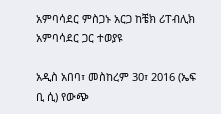አምባሳደር ምስጋኑ አርጋ ከቼክ ሪፐብሊክ አምባሳደር ጋር ተወያዩ

አዲስ አበባ፣ መስከረም 30፣ 2016 (ኤፍ ቢ ሲ) የውጭ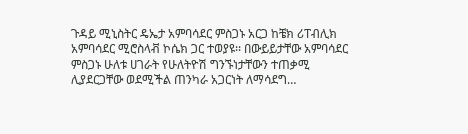ጉዳይ ሚኒስትር ዴኤታ አምባሳደር ምስጋኑ አርጋ ከቼክ ሪፐብሊክ አምባሳደር ሚሮስላቭ ኮሴክ ጋር ተወያዩ፡፡ በውይይታቸው አምባሳደር ምስጋኑ ሁለቱ ሀገራት የሁለትዮሽ ግንኙነታቸውን ተጠቃሚ ሊያደርጋቸው ወደሚችል ጠንካራ አጋርነት ለማሳደግ…